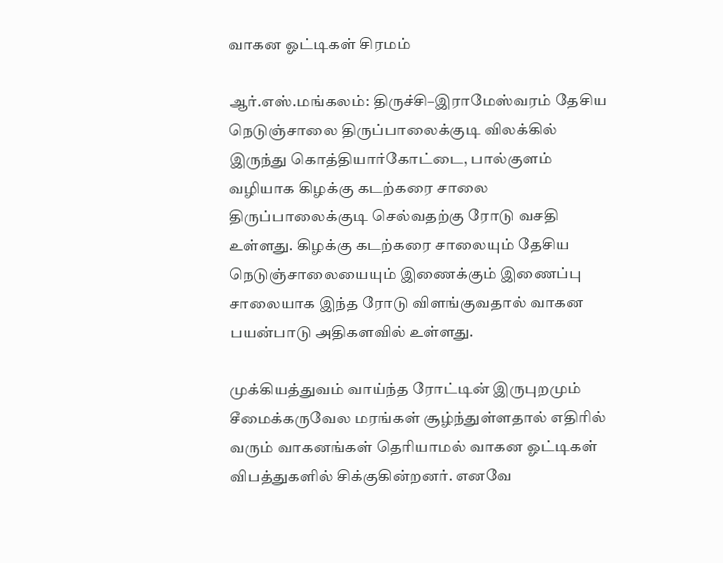வாகன ஓட்டிகள் சிரமம்

ஆர்.எஸ்.மங்கலம்: திருச்சி–இராமேஸ்வரம் தேசிய நெடுஞ்சாலை திருப்பாலைக்குடி விலக்கில் இருந்து கொத்தியார்கோட்டை, பால்குளம் வழியாக கிழக்கு கடற்கரை சாலை திருப்பாலைக்குடி செல்வதற்கு ரோடு வசதி உள்ளது. கிழக்கு கடற்கரை சாலையும் தேசிய நெடுஞ்சாலையையும் இணைக்கும் இணைப்பு சாலையாக இந்த ரோடு விளங்குவதால் வாகன பயன்பாடு அதிகளவில் உள்ளது.

முக்கியத்துவம் வாய்ந்த ரோட்டின் இருபுறமும் சீமைக்கருவேல மரங்கள் சூழ்ந்துள்ளதால் எதிரில் வரும் வாகனங்கள் தெரியாமல் வாகன ஓட்டிகள் விபத்துகளில் சிக்குகின்றனர். எனவே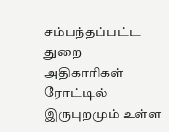சம்பந்தப்பட்ட துறை அதிகாரிகள் ரோட்டில் இருபுறமும் உள்ள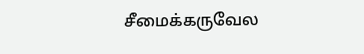சீமைக்கருவேல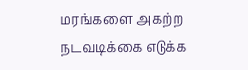மரங்களை அகற்ற நடவடிக்கை எடுக்க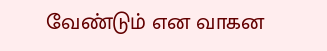வேண்டும் என வாகன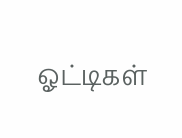ஓட்டிகள்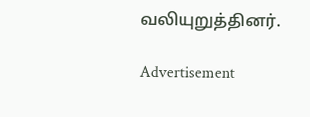வலியுறுத்தினர்.

Advertisement